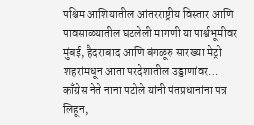पश्चिम आशियातील आंतरराष्ट्रीय विस्तार आणि पावसाळ्यातील घटलेली मागणी या पार्श्वभूमीवर मुंबई, हैदराबाद आणि बंगळूरु सारख्या मेट्रो शहरांमधून आता परदेशातील उड्डाणांवर…
काँग्रेस नेते नाना पटोले यांनी पंतप्रधानांना पत्र लिहून,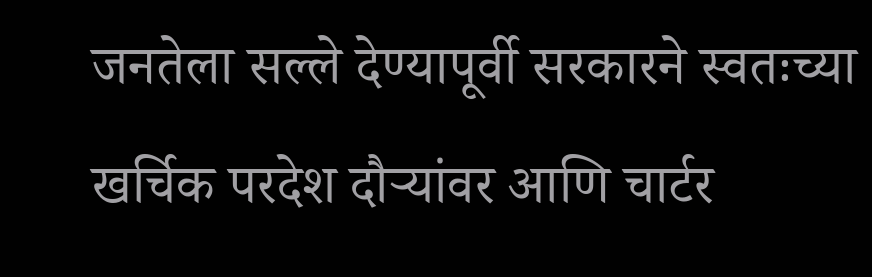जनतेला सल्ले देण्यापूर्वी सरकारने स्वतःच्या खर्चिक परदेश दौऱ्यांवर आणि चार्टर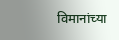विमानांच्या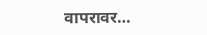वापरावर…